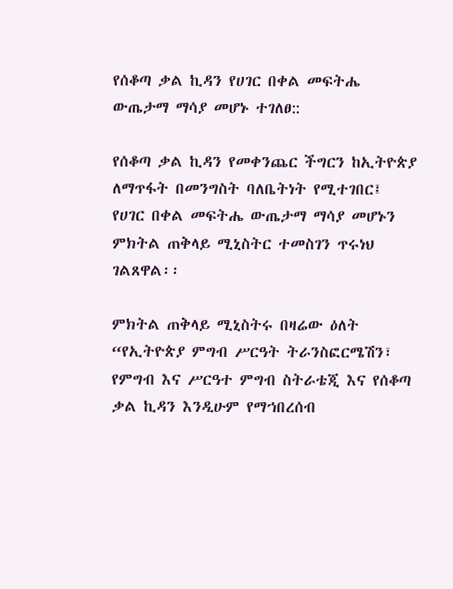የሰቆጣ ቃል ኪዳን የሀገር በቀል መፍትሔ ውጤታማ ማሳያ መሆኑ ተገለፀ::

የሰቆጣ ቃል ኪዳን የመቀንጨር ችግርን ከኢትዮጵያ ለማጥፋት በመንግስት ባለቤትነት የሚተገበር፤ የሀገር በቀል መፍትሔ ውጤታማ ማሳያ መሆኑን ምክትል ጠቅላይ ሚኒስትር ተመስገን ጥሩነህ ገልጸዋል፡፡

ምክትል ጠቅላይ ሚኒስትሩ በዛሬው ዕለት “የኢትዮጵያ ምግብ ሥርዓት ትራንስፎርሜሽን፣ የምግብ እና ሥርዓተ ምግብ ስትራቴጂ እና የሰቆጣ ቃል ኪዳን እንዲሁም የማኀበረሰብ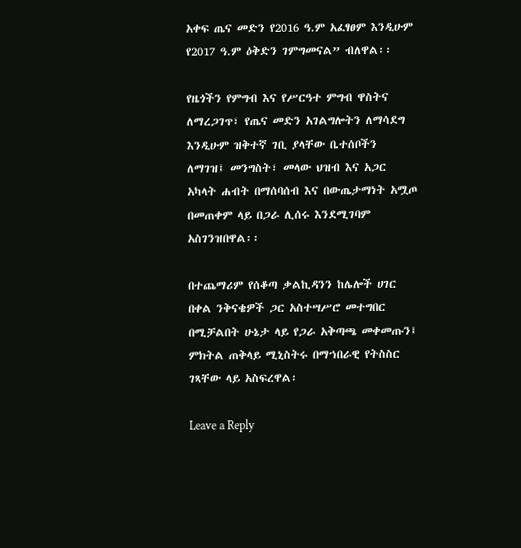አቀፍ ጤና መድን የ2016 ዓ.ም አፈፃፀም እንዲሁም የ2017 ዓ.ም ዕቅድን ገምግመናል” ብለዋል፡፡

የዜጎችን የምግብ እና የሥርዓተ ምግብ ዋስትና ለማረጋገጥ፣ የጤና መድን አገልግሎትን ለማሳደግ እንዲሁም ዝቅተኛ ገቢ ያላቸው ቤተሰቦችን ለማገዝ፤ መንግስት፣ መላው ህዝብ እና አጋር አካላት ሐብት በማሰባሰብ እና በውጤታማነት አሟጦ በመጠቀም ላይ በጋራ ሊሰሩ እንደሚገባም አስገንዝበዋል፡፡

በተጨማሪም የሰቆጣ ቃልኪዳንን ከሌሎች ሀገር በቀል ንቅናቄዎች ጋር አስተሣሥሮ መተግበር በሚቻልበት ሁኔታ ላይ የጋራ አቅጣጫ መቀመጡን፤ ምክትል ጠቅላይ ሚኒስትሩ በማኀበራዊ የትስስር ገጻቸው ላይ አስፍረዋል፡

Leave a Reply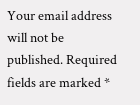Your email address will not be published. Required fields are marked *